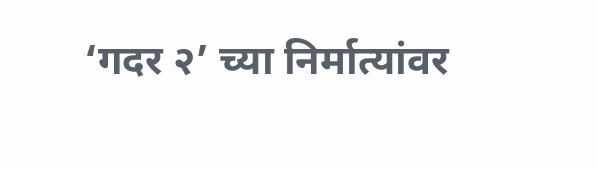‘गदर २’ च्या निर्मात्यांवर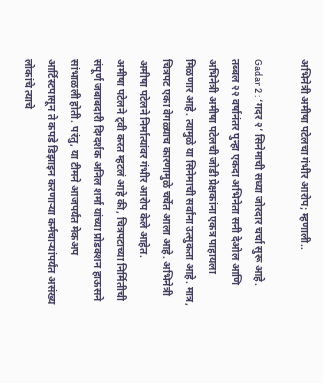अभिनेत्री अमीषा पटेलचा गंभीर आरोप; म्हणाली..

Gadar 2 : ‘गदर २’ सिनेमाची सध्या जोरदार चर्चा सुरू आहे. तब्बल २२ वर्षानंतर पुन्हा एकदा अभिनेता सनी देओल आणि अभिनेत्री अमीषा पटेलची जोडी प्रेक्षकांना एकत्र पाहायला मिळणार आहे. त्यामुळे या सिनेमाची सर्वांना उत्सुकता आहे. मात्र, चित्रपट एका वेगळ्याच कारणामुळे चर्चेत आला आहे. अभिनेत्री अमीषा पटेलने निर्मात्यांवर गंभीर आरोप केले आहेत.
अमीषा पटेलने ट्वी करत म्हटलं आहे की, चित्रपटाच्या निर्मितीची संपूर्ण जबाबदारी दिग्दर्शक अनिल शर्मा यांच्या प्रोडक्शन हाऊसने सांभाळली होती. परंतु, या टीमने आजपर्यंत मेकअप आर्टिस्टपासून ते कपडे डिझाइन करणाऱ्या कर्मचाऱ्यांपर्यंत असंख्य लोकांचे त्याचे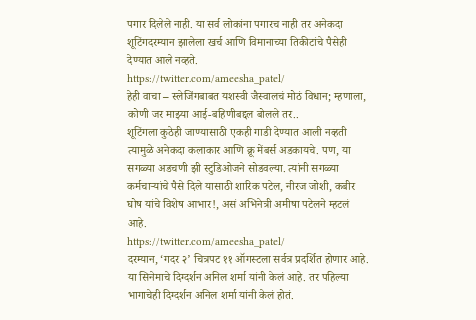पगार दिलेले नाही. या सर्व लोकांना पगारच नाही तर अनेकदा शूटिंगदरम्यान झालेला खर्च आणि विमानाच्या तिकीटांचे पैसेही देण्यात आले नव्हते.
https://twitter.com/ameesha_patel/
हेही वाचा – स्लेजिंगबाबत यशस्वी जैस्वालचं मोठं विधान; म्हणाला, कोणी जर माझ्या आई-बहिणीबद्दल बोलले तर..
शूटिंगला कुठेही जाण्यासाठी एकही गाडी देण्यात आली नव्हती त्यामुळे अनेकदा कलाकार आणि क्रू मेंबर्स अडकायचे. पण, या सगळ्या अडचणी झी स्टुडिओजने सोडवल्या. त्यांनी सगळ्या कर्मचाऱ्यांचे पैसे दिले यासाठी शारिक पटेल, नीरज जोशी, कबीर घोष यांचे विशेष आभार!, असं अभिनेत्री अमीषा पटेलने म्हटलं आहे.
https://twitter.com/ameesha_patel/
दरम्यान, ‘गदर २’ चित्रपट ११ ऑगस्टला सर्वत्र प्रदर्शित होणार आहे. या सिनेमाचे दिग्दर्शन अनिल शर्मा यांनी केलं आहे. तर पहिल्या भागाचेही दिग्दर्शन अनिल शर्मा यांनी केलं होतं.